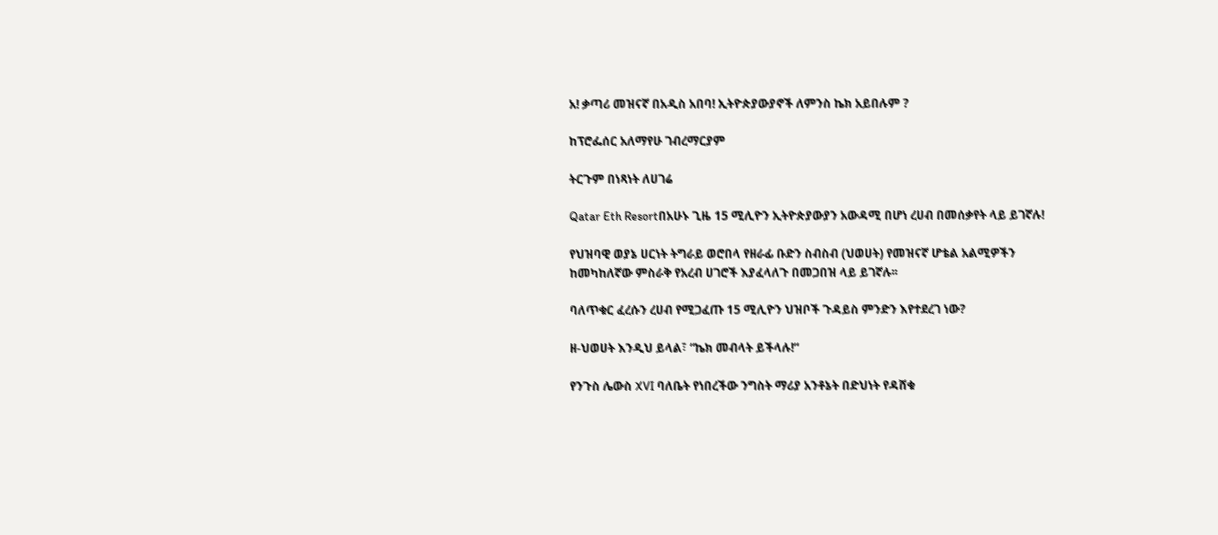አ! ቃጣሪ መዝናኛ በአዲስ አበባ! ኢትዮጵያውያኖች ለምንስ ኬክ አይበሉም ?

ከፕሮፌሰር አለማየሁ ገብረማርያም

ትርጉም በነጻነት ለሀገሬ

Qatar Eth Resortበአሁኑ ጊዜ 15 ሚሊዮን ኢትዮጵያውያን አውዳሚ በሆነ ረሀብ በመሰቃየት ላይ ይገኛሉ!

የህዝባዊ ወያኔ ሀርነት ትግራይ ወሮበላ የዘራፊ ቡድን ስብስብ (ህወሀት) የመዝናኛ ሆቴል አልሚዎችን ከመካከለኛው ምስራቅ የአረብ ሀገሮች እያፈላለጉ በመጋበዝ ላይ ይገኛሉ፡፡

ባለጥቁር ፈረሱን ረሀብ የሚጋፈጡ 15 ሚሊዮን ህዝቦች ጉዳይስ ምንድን እየተደረገ ነው?

ዘ-ህወሀት እንዲህ ይላል፣ “ኬክ መብላት ይችላሉ!“

የንጉስ ሌውስ XVI ባለቤት የነበረችው ንግስት ማሪያ አንቶኔት በድህነት የዳሸቁ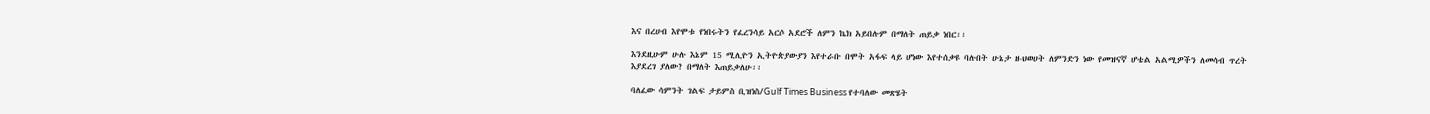እና በረሀብ እየሞቱ የነበሩትን የፈረንሳይ አርሶ አደሮች ለምን ኬክ አይበሉም በማለት ጠይቃ ነበር፡፡

እንደዚሁም ሁሉ እኔም 15 ሚሊዮን ኢትዮጵያውያን እየተራቡ በሞት አፋፍ ላይ ሆነው እየተሰቃዩ ባሉበት ሁኔታ ዘ-ህወሀት ለምንድን ነው የመዝናኛ ሆቴል አልሚዎችን ለመሳብ ጥረት እያደረገ ያለው? በማለት እጠይቃለሁ፡፡

ባለፈው ሳምንት ገልፍ ታይምስ ቢዝነስ/Gulf Times Business የተባለው መጽሄት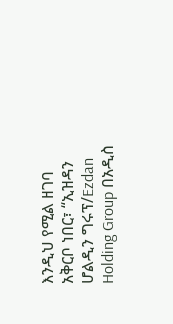እንዲህ የሚል ዘገባ አቅርቦ ነበር፣ “ኢዝዳን ሆልዲን ግሩፕ/Ezdan Holding Group በአዲስ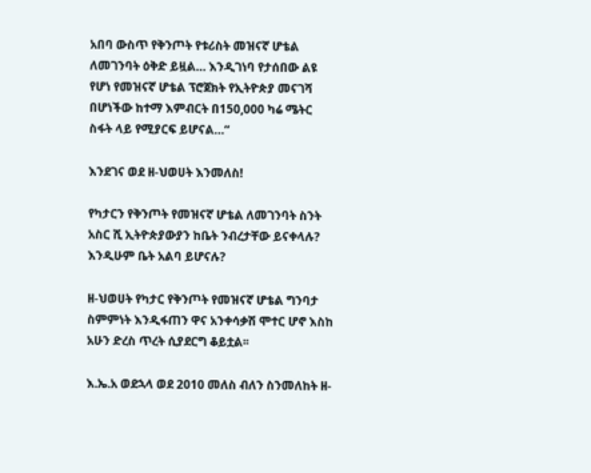አበባ ውስጥ የቅንጦት የቱሪስት መዝናኛ ሆቴል ለመገንባት ዕቅድ ይዟል… እንዲገነባ የታሰበው ልዩ የሆነ የመዝናኛ ሆቴል ፕሮጀክት የኢትዮጵያ መናገሻ በሆነችው ከተማ እምብርት በ150,000 ካሬ ሜትር ስፋት ላይ የሚያርፍ ይሆናል…“

እንደገና ወደ ዘ-ህወሀት እንመለስ!

የካታርን የቅንጦት የመዝናኛ ሆቴል ለመገንባት ስንት አስር ሺ ኢትዮጵያውያን ከቤት ንብረታቸው ይናቀላሉ? እንዲሁም ቤት አልባ ይሆናሉ?

ዘ-ህወሀት የካታር የቅንጦት የመዝናኛ ሆቴል ግንባታ ስምምነት እንዲፋጠን ዋና አንቀሳቃሽ ሞተር ሆኖ እስከ አሁን ድረስ ጥረት ሲያደርግ ቆይቷል፡፡

እ.ኤ.አ ወደኋላ ወደ 2010 መለስ ብለን ስንመለከት ዘ-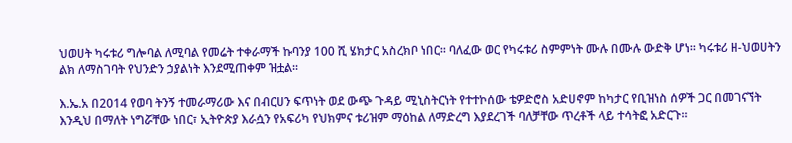ህወሀት ካሩቱሪ ግሎባል ለሚባል የመሬት ተቀራማች ኩባንያ 100 ሺ ሄክታር አስረክቦ ነበር፡፡ ባለፈው ወር የካሩቱሪ ስምምነት ሙሉ በሙሉ ውድቅ ሆነ፡፡ ካሩቱሪ ዘ-ህወሀትን ልክ ለማስገባት የህንድን ኃያልነት እንደሚጠቀም ዝቷል፡፡

እ.ኤ.አ በ2014 የወባ ትንኝ ተመራማሪው እና በብርሀን ፍጥነት ወደ ውጭ ጉዳይ ሚኒስትርነት የተተኮሰው ቴዎድሮስ አድሀኖም ከካታር የቢዝነስ ሰዎች ጋር በመገናኘት እንዲህ በማለት ነግሯቸው ነበር፣ ኢትዮጵያ እራሷን የአፍሪካ የህክምና ቱሪዝም ማዕከል ለማድረግ እያደረገች ባለቻቸው ጥረቶች ላይ ተሳትፎ አድርጉ፡፡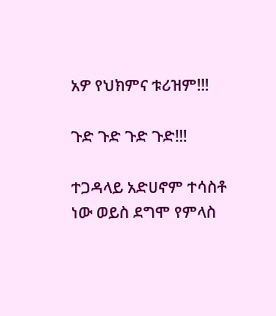አዎ የህክምና ቱሪዝም!!!

ጉድ ጉድ ጉድ ጉድ!!!

ተጋዳላይ አድሀኖም ተሳስቶ ነው ወይስ ደግሞ የምላስ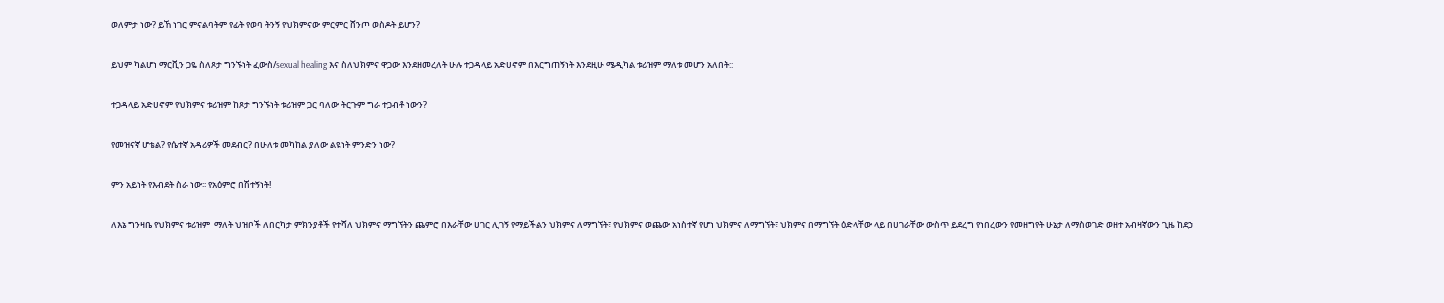ወለምታ ነው? ይኸ ነገር ምናልባትም የፊት የወባ ትንኝ የህክምናው ምርምር ሸንጦ ወስዶት ይሆን?

ይህም ካልሆነ ማርቪን ጋዬ ስለጾታ ግንኙነት ፈውስ/sexual healing እና ስለህክምና ዋጋው እንደዘመረለት ሁሉ ተጋዳላይ አድሀኖም በእርግጠኝነት እንደዚሁ ሜዲካል ቱሪዝም ማለቱ መሆን አለበት::

ተጋዳላይ አድሀኖም የህክምና ቱሪዝም ከጾታ ግንኙነት ቱሪዝም ጋር ባለው ትርጉም ግራ ተጋብቶ ነውን?

የመዝናኛ ሆቴል? የሴተኛ አዳሪዎች መደብር? በሁለቱ መካከል ያለው ልዩነት ምንድን ነው?

ምን አይነት የእብደት ስራ ነው፡፡ የአዕምሮ በሽተኝነት!

ለእኔ ግንዛቤ የህክምና ቱሪዝም  ማለት ህዝቦች ለበርካታ ምክንያቶች የተሻለ ህክምና ማግኘትን ጨምሮ በእራቸው ሀገር ሊገኝ የማይችልን ህክምና ለማግኘት፣ የህክምና ወጨው አነስተኛ የሆነ ህክምና ለማግኘት፣ ህክምና በማግኘት ዕድላቸው ላይ በሀገራቸው ውስጥ ይደረግ የነበረውን የመዘግየት ሁኔታ ለማስወገድ ወዘተ አብዛኛውን ጊዜ ከደኃ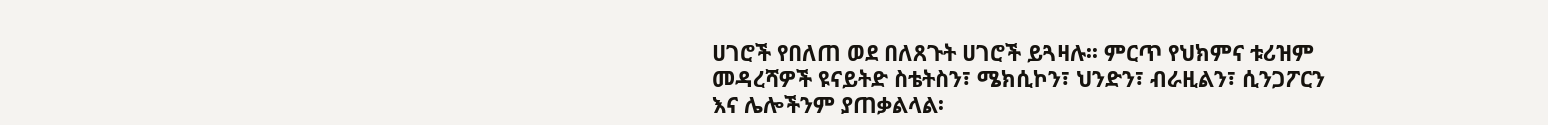ሀገሮች የበለጠ ወደ በለጸጉት ሀገሮች ይጓዛሉ፡፡ ምርጥ የህክምና ቱሪዝም መዳረሻዎች ዩናይትድ ስቴትስን፣ ሜክሲኮን፣ ህንድን፣ ብራዚልን፣ ሲንጋፖርን እና ሌሎችንም ያጠቃልላል፡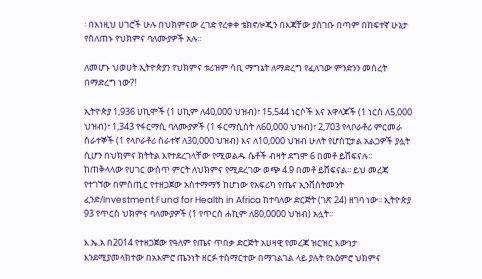፡ በእነዚህ ሀገሮች ሁሉ በህክምናው ረገድ የረቀቀ ቴክኖሎጂን በእጃቸው ያስገቡ በጣም በከፍተኛ ሁኔታ የሰለጠኑ የህክምና ባለሙያዎች አሉ፡፡

ለመሆኑ ህወሀት ኢትዮጵያን የህክምና ቱሪዝም ሳቢ ማግኔት ለማድረግ የፈለገው ምንድንን መሰረት በማድረግ ነው?!

ኢትዮጵያ 1,936 ሀኪሞች (1 ሀኪም ለ40,000 ህዝብ)፣ 15,544 ነርሶች እና አዋላጆች (1 ነርስ ለ5,000 ህዝብ)፣ 1,343 የፋርማሲ ባለሙያዎች (1 ፋርማሲስት ለ60,000 ህዝብ)፣ 2,703 የላቦራቶሪ ምርመራ ሰራተኞች (1 የላቦራቶሪ ሰራተኛ ለ30,000 ህዝብ) እና ለ10,000 ህዝብ ሁለት የሆስፒታል አልጋዎች ያሏት ሲሆን በህክምና ክትትል እየተደረገላቸው የሚወልዱ ሴቶች ብዛት ደግሞ 6 በመቶ ይሸፍናሉ፡፡ ከጠቅላላው የሀገር ውስጥ ምርት ለህክምና የሚደረገው ወጭ 4.9 በመቶ ይሸፍናል፡፡ ይህ መረጃ የተገኘው በምስጢር የተዘጋጀው አስተማማኝ ከሆነው የአፍሪካ የጤና ኢንቨስትመንት ፈንድ/Investment Fund for Health in Africa ከተባለው ድርጅት (ገጽ 24) ዘገባ ነው፡፡ ኢትዮጵያ 93 የጥርስ ህክምና ባለሙያዎች (1 የጥርስ ሐኪም ለ80,0000 ህዝብ) አሏት፡፡

እ.ኤ.አ በ2014 የተዘጋጀው የዓለም የጤና ጥበቃ ድርጅት አሀዛዊ የመረጃ ዝርዝር እውነታ እንደሚያመላክተው በአእምሮ ጤንነት ዘርፉ ተሰማርተው በማገልገል ላይ ያሉት የአዕምሮ ህክምና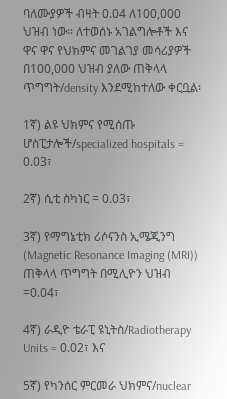ባለሙያዎች ብዛት 0.04 ለ100,000 ህዝብ ነው፡፡ ለተወሰኑ አገልግሎቶች እና ዋና ዋና የህክምና መገልገያ መሳሪያዎች በ100,000 ህዝብ ያለው ጠቅላላ ጥግግት/density እንደሚከተለው ቀርቧል፡

1ኛ) ልዩ ህክምና የሚሰጡ ሆስፒታሎች/specialized hospitals = 0.03፣

2ኛ) ሲቲ ስካነር = 0.03፣

3ኛ) የማግኔቲክ ሪሶናንስ ኢሜጂንግ (Magnetic Resonance Imaging (MRI)) ጠቅላላ ጥግግት በሚሊዮን ህዝብ =0.04፣

4ኛ) ራዲዮ ቴራፒ ዩኒትስ/Radiotherapy Units = 0.02፣ እና

5ኛ) የካንሰር ምርመራ ህክምና/nuclear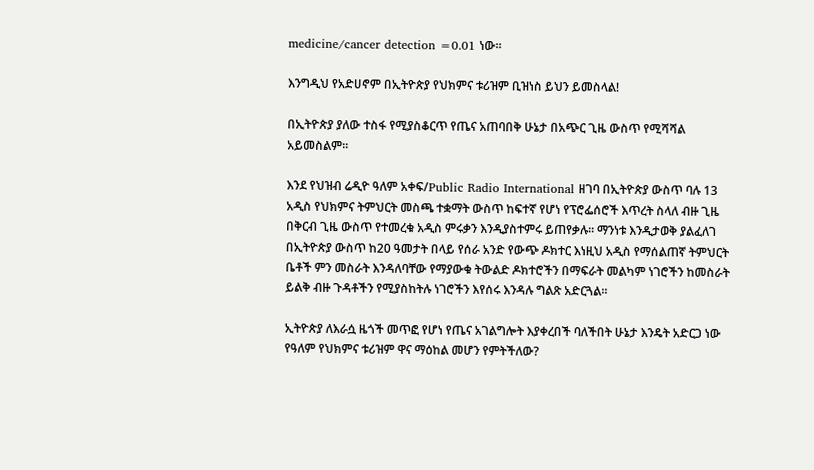medicine/cancer detection =0.01 ነው፡፡

እንግዲህ የአድሀኖም በኢትዮጵያ የህክምና ቱሪዝም ቢዝነስ ይህን ይመስላል!

በኢትዮጵያ ያለው ተስፋ የሚያስቆርጥ የጤና አጠባበቅ ሁኔታ በአጭር ጊዜ ውስጥ የሚሻሻል አይመስልም፡፡

እንደ የህዝብ ሬዲዮ ዓለም አቀፍ/Public Radio International ዘገባ በኢትዮጵያ ውስጥ ባሉ 13 አዲስ የህክምና ትምህርት መስጫ ተቋማት ውስጥ ከፍተኛ የሆነ የፕሮፌሰሮች እጥረት ስላለ ብዙ ጊዜ በቅርብ ጊዜ ውስጥ የተመረቁ አዲስ ምሩቃን እንዲያስተምሩ ይጠየቃሉ፡፡ ማንነቱ እንዲታወቅ ያልፈለገ በኢትዮጵያ ውስጥ ከ20 ዓመታት በላይ የሰራ አንድ የውጭ ዶክተር እነዚህ አዲስ የማሰልጠኛ ትምህርት ቤቶች ምን መስራት እንዳለባቸው የማያውቁ ትውልድ ዶክተሮችን በማፍራት መልካም ነገሮችን ከመስራት ይልቅ ብዙ ጉዳቶችን የሚያስከትሉ ነገሮችን እየሰሩ እንዳሉ ግልጽ አድርጓል፡፡

ኢትዮጵያ ለእራሷ ዜጎች መጥፎ የሆነ የጤና አገልግሎት እያቀረበች ባለችበት ሁኔታ እንዴት አድርጋ ነው የዓለም የህክምና ቱሪዝም ዋና ማዕከል መሆን የምትችለው?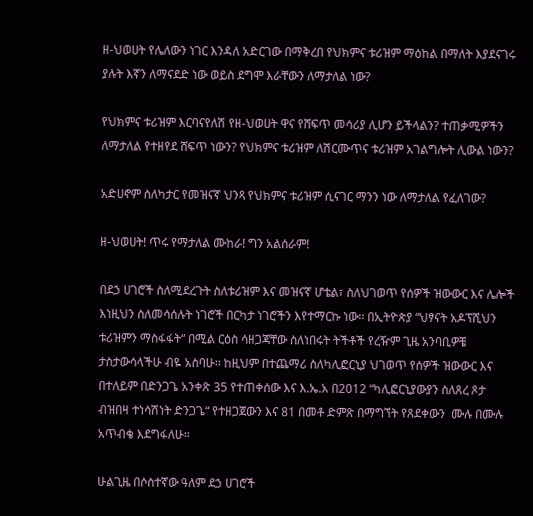ዘ-ህወሀት የሌለውን ነገር እንዳለ አድርገው በማቅረበ የህክምና ቱሪዝም ማዕከል በማለት እያደናገሩ ያሉት እኛን ለማናደድ ነው ወይስ ደግሞ እራቸውን ለማታለል ነው?

የህክምና ቱሪዝም እርባናየለሽ የዘ-ህወሀት ዋና የሸፍጥ መሳሪያ ሊሆን ይችላልን? ተጠቃሚዎችን ለማታለል የተዘየደ ሸፍጥ ነውን? የህክምና ቱሪዝም ለሽርሙጥና ቱሪዝም አገልግሎት ሊውል ነውን?

አድሀኖም ስለካታር የመዝናኛ ህንጻ የህክምና ቱሪዝም ሲናገር ማንን ነው ለማታለል የፈለገው?

ዘ-ህወሀት! ጥሩ የማታለል ሙከራ! ግን አልሰራም!

በደኃ ሀገሮች ስለሚደረጉት ስለቱሪዝም እና መዝናኛ ሆቴል፣ ስለህገወጥ የሰዎች ዝውውር እና ሌሎች እነዚህን ስለመሳሰሉት ነገሮች በርካታ ነገሮችን እየተማርኩ ነው፡፡ በኢትዮጵያ “ህፃናት አዶፕሺህን ቱሪዝምን ማስፋፋት“ በሚል ርዕስ ሳዘጋጃቸው ስለነበሩት ትችቶች የረዥም ጊዜ አንባቢዎቼ ታስታውሳላችሁ ብዬ አስባሁ፡፡ ከዚህም በተጨማሪ ስለካሊፎርኒያ ህገወጥ የሰዎች ዝውውር እና በተለይም በድንጋጌ አንቀጽ 35 የተጠቀሰው እና እ.ኤ.አ በ2012 “ካሊፎርኒያውያን ስለጸረ ጾታ ብዝበዛ ተነሳሽነት ድንጋጌ“ የተዘጋጀውን እና 81 በመቶ ድምጽ በማግኘት የጸደቀውን  ሙሉ በሙሉ አጥብቄ እደግፋለሁ፡፡

ሁልጊዜ በሶስተኛው ዓለም ደኃ ሀገሮች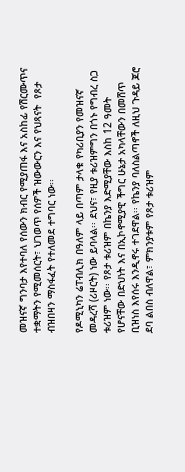መዝናኛ ግንባታ እየተባለ የሰውን ክብር የሚያጠፋ እና አስከፊ የሽርሙጥና ተቋማትን የሚመሰርት፣ ህገወጥ የሰዎች ዝውውርን እና የህጻናት  የጾታ ብዝበዛን ማስፋፈት የተለመደ ተግባር ነው፡፡

የዶሚኒካን ሬፐብሊክ በዓለም ላይ በጣም ታላቁ የካሪቢያን የመዝናኛ መዳረሻ (ሪዞርት) ነው ይባላል፡፡ ደህና፣ የዚያ ቱሪዝምግን በጎኑ የግብረ ስጋ ቱሪዝም ነው፡፡ የጾታ ቱሪዝም በኬንያ እድሚያቸው እስከ 12 ዓመት የሆናቸው በድህነት እና በኢኮኖሚያዊ ችግር ሁኔታ አካላቸውን በመሸጥ ቢዝነስ እየሰሩ እንዲኖሩ ተገደዋል፡፡ የኬንያ ባለስልጣኖች ለዚህ ጉዳይ ጆሮ ደባ ልበስ ብለዋል፣ ምክንያቱም የጾታ ቱሪዝም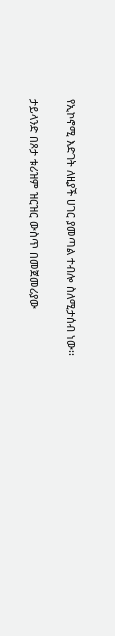የኢኮኖሚ እድገት ለዚያች ሀገር ያመጣል ተብሎ ስለሚታሰብ ነው፡፡

ታይላንድ በጾታ ቱሪዝም ዝርዝር ውስጥ በመጀመሪያው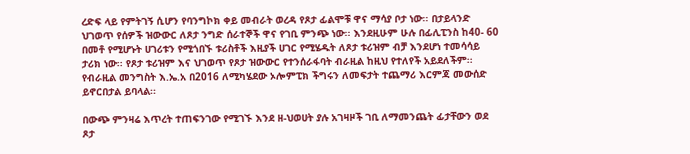ረድፍ ላይ የምትገኝ ሲሆን የባንግኮክ ቀይ መብራት ወረዳ የጾታ ፊልሞቹ ዋና ማሳያ ቦታ ነው፡፡ በታይላንድ ህገወጥ የሰዎች ዝውውር ለጾታ ንግድ ሰራተኞች ዋና የገቢ ምንጭ ነው፡፡ እንደዚሁም ሁሉ በፊሊፒንስ ከ40- 60 በመቶ የሚሆኑት ሀገሪቱን የሚጎበኙ ቱሪስቶች እዚያች ሀገር የሚሄዱት ለጾታ ቱሪዝም ብቻ እንደሆነ ተመሳሳይ ታሪክ ነው፡፡ የጾታ ቱሪዝም እና ህገወጥ የጾታ ዝውውር የተንሰራፋባት ብራዚል ከዚህ የተለየች አይደለችም፡፡ የብራዚል መንግስት እ.ኤ.አ በ2016 ለሚካሄደው ኦሎምፒክ ችግሩን ለመፍታት ተጨማሪ እርምጃ መውሰድ ይኖርበታል ይባላል፡፡

በውጭ ምንዛሬ እጥረት ተጠፍንገው የሚገኙ እንደ ዘ-ህወሀት ያሉ አገዛዞች ገቢ ለማመንጨት ፊታቸውን ወደ ጾታ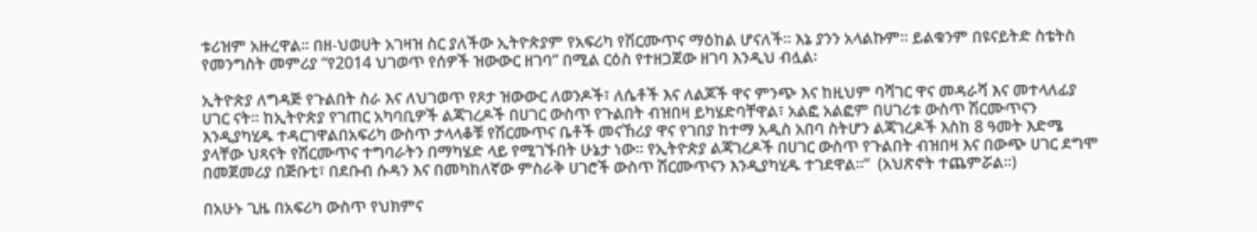ቱሪዝም አዙረዋል፡፡ በዘ-ህወሀት አገዛዝ ስር ያለችው ኢትዮጵያም የአፍሪካ የሽርሙጥና ማዕከል ሆናለች፡፡ እኔ ያንን አላልኩም፡፡ ይልቁንም በዩናይትድ ስቴትስ የመንግስት መምሪያ “የ2014 ህገወጥ የሰዎች ዝውውር ዘገባ“ በሚል ርዕስ የተዘጋጀው ዘገባ እንዲህ ብሏል፡

ኢትዮጵያ ለግዳጅ የጉልበት ስራ እና ለህገወጥ የጾታ ዝውውር ለወንዶች፣ ለሴቶች እና ለልጆች ዋና ምንጭ እና ከዚህም ባሻገር ዋና መዳራሻ እና መተላለፊያ ሀገር ናት፡፡ ከኢትዮጵያ የገጠር አካባቢዎች ልጃገረዶች በሀገር ውስጥ የጉልበት ብዝበዛ ይካሄድባቸዋል፣ አልፎ አልፎም በሀገሪቱ ውስጥ ሽርሙጥናን እንዲያካሂዱ ተዳርገዋልበአፍሪካ ውስጥ ታላላቆቹ የሽርሙጥና ቤቶች መናኸሪያ ዋና የገበያ ከተማ አዲስ አበባ ስትሆን ልጃገረዶች እስከ 8 ዓመት እድሜ ያላቸው ህጻናት የሽርሙጥና ተግባራትን በማካሄድ ላይ የሚገኙበት ሁኔታ ነው፡፡ የኢትዮጵያ ልጃገረዶች በሀገር ውስጥ የጉልበት ብዝበዛ እና በውጭ ሀገር ደግሞ በመጀመሪያ በጅቡቲ፣ በደቡብ ሱዳን እና በመካከለኛው ምስራቅ ሀገሮች ውስጥ ሽርሙጥናን እንዲያካሂዱ ተገደዋል፡፡“  (አህጽኖት ተጨምሯል፡፡)

በአሁኑ ጊዜ በአፍሪካ ውስጥ የህክምና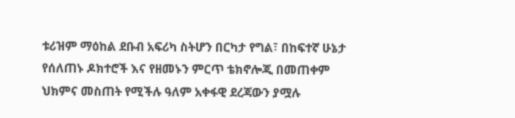ቱሪዝም ማዕከል ደቡብ አፍሪካ ስትሆን በርካታ የግል፣ በከፍተኛ ሁኔታ የሰለጠኑ ዶክተሮች እና የዘመኑን ምርጥ ቴክኖሎጂ በመጠቀም ህክምና መስጠት የሚችሉ ዓለም አቀፋዊ ደረጃውን ያሟሉ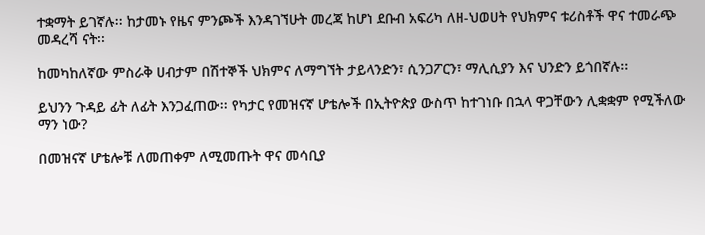ተቋማት ይገኛሉ፡፡ ከታመኑ የዜና ምንጮች እንዳገኘሁት መረጃ ከሆነ ደቡብ አፍሪካ ለዘ-ህወሀት የህክምና ቱሪስቶች ዋና ተመራጭ መዳረሻ ናት፡፡

ከመካከለኛው ምስራቅ ሀብታም በሽተኞች ህክምና ለማግኘት ታይላንድን፣ ሲንጋፖርን፣ ማሊሲያን እና ህንድን ይጎበኛሉ፡፡

ይህንን ጉዳይ ፊት ለፊት እንጋፈጠው፡፡ የካታር የመዝናኛ ሆቴሎች በኢትዮጵያ ውስጥ ከተገነቡ በኋላ ዋጋቸውን ሊቋቋም የሚችለው ማን ነው?

በመዝናኛ ሆቴሎቹ ለመጠቀም ለሚመጡት ዋና መሳቢያ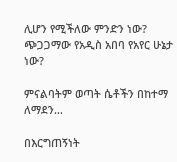ሊሆን የሚችለው ምንድን ነው? ጭጋጋማው የአዲስ አበባ የአየር ሁኔታ ነው?

ምናልባትም ወጣት ሴቶችን በከተማ ለማደን…

በእርግጠኝነት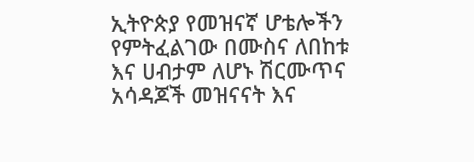ኢትዮጵያ የመዝናኛ ሆቴሎችን የምትፈልገው በሙስና ለበከቱ እና ሀብታም ለሆኑ ሽርሙጥና አሳዳጆች መዝናናት እና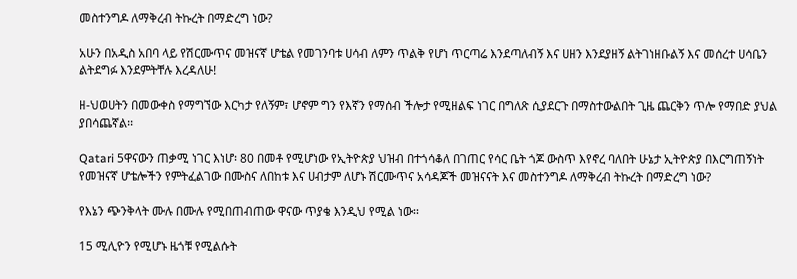መስተንግዶ ለማቅረብ ትኩረት በማድረግ ነው?

አሁን በአዲስ አበባ ላይ የሽርሙጥና መዝናኛ ሆቴል የመገንባቱ ሀሳብ ለምን ጥልቅ የሆነ ጥርጣሬ እንደጣለብኝ እና ሀዘን እንደያዘኝ ልትገነዘቡልኝ እና መሰረተ ሀሳቤን ልትደግፉ እንደምትቸሉ እረዳለሁ!

ዘ-ህወሀትን በመውቀስ የማግኘው እርካታ የለኝም፣ ሆኖም ግን የእኛን የማሰብ ችሎታ የሚዘልፍ ነገር በግለጽ ሲያደርጉ በማስተውልበት ጊዜ ጨርቅን ጥሎ የማበድ ያህል ያበሳጨኛል፡፡

Qatari 5ዋናውን ጠቃሚ ነገር እነሆ፡ 80 በመቶ የሚሆነው የኢትዮጵያ ህዝብ በተጎሳቆለ በገጠር የሳር ቤት ጎጆ ውስጥ እየኖረ ባለበት ሁኔታ ኢትዮጵያ በእርግጠኝነት የመዝናኛ ሆቴሎችን የምትፈልገው በሙስና ለበከቱ እና ሀብታም ለሆኑ ሽርሙጥና አሳዳጆች መዝናናት እና መስተንግዶ ለማቅረብ ትኩረት በማድረግ ነው?

የእኔን ጭንቅላት ሙሉ በሙሉ የሚበጠብጠው ዋናው ጥያቄ እንዲህ የሚል ነው፡፡

15 ሚሊዮን የሚሆኑ ዜጎቹ የሚልሱት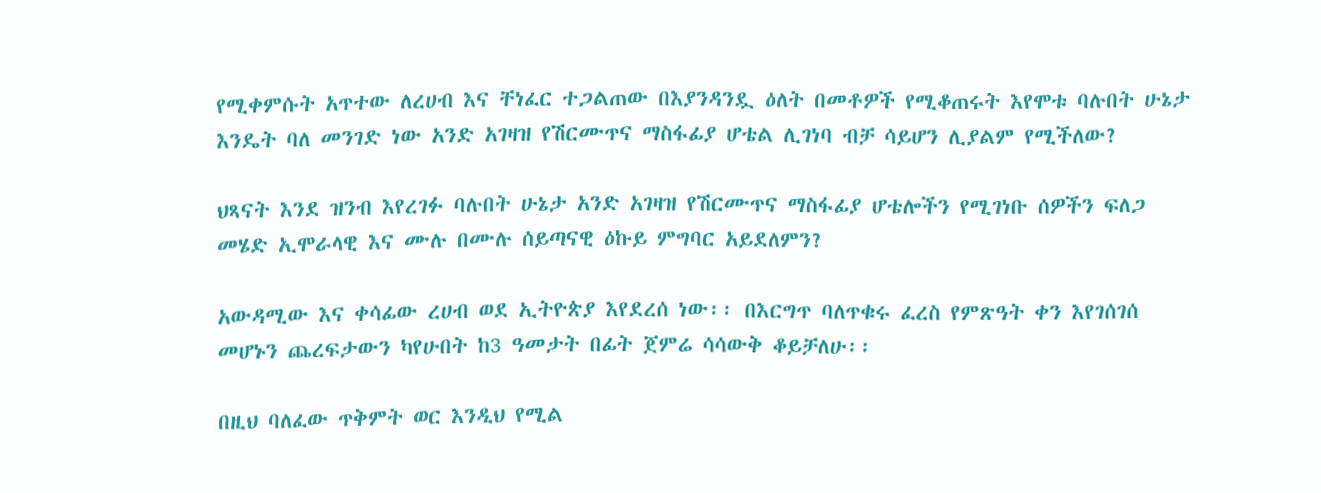የሚቀምሱት አጥተው ለረሀብ እና ቸነፈር ተጋልጠው በእያንዳንዷ ዕለት በመቶዎች የሚቆጠሩት እየሞቱ ባሉበት ሁኔታ እንዴት ባለ መንገድ ነው አንድ አገዛዝ የሽርሙጥና ማስፋፊያ ሆቴል ሊገነባ ብቻ ሳይሆን ሊያልም የሚችለው?

ህጻናት እንደ ዝንብ እየረገፉ ባሉበት ሁኔታ አንድ አገዛዝ የሽርሙጥና ማስፋፊያ ሆቴሎችን የሚገነቡ ሰዎችን ፍለጋ መሄድ ኢሞራላዊ እና ሙሉ በሙሉ ሰይጣናዊ ዕኩይ ምግባር አይደለምን?

አውዳሚው እና ቀሳፊው ረሀብ ወደ ኢትዮጵያ እየደረሰ ነው፡፡ በእርግጥ ባለጥቁሩ ፈረስ የምጽዓት ቀን እየገሰገሰ መሆኑን ጨረፍታውን ካየሁበት ከ3 ዓመታት በፊት ጀምሬ ሳሳውቅ ቆይቻለሁ፡፡

በዚህ ባለፈው ጥቅምት ወር እንዲህ የሚል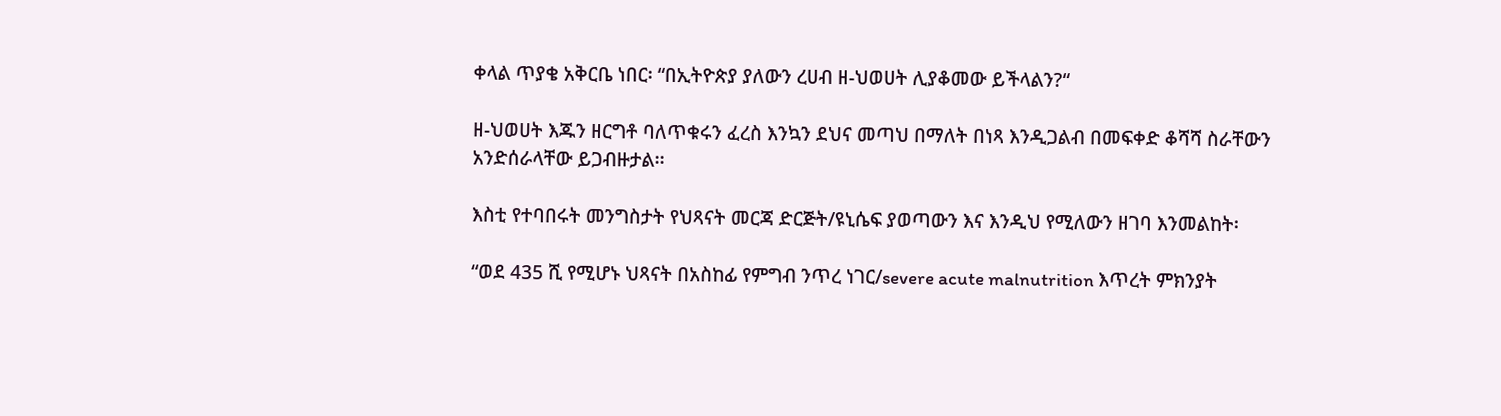ቀላል ጥያቄ አቅርቤ ነበር፡ “በኢትዮጵያ ያለውን ረሀብ ዘ-ህወሀት ሊያቆመው ይችላልን?“

ዘ-ህወሀት እጁን ዘርግቶ ባለጥቁሩን ፈረስ እንኳን ደህና መጣህ በማለት በነጻ እንዲጋልብ በመፍቀድ ቆሻሻ ስራቸውን አንድሰራላቸው ይጋብዙታል፡፡

እስቲ የተባበሩት መንግስታት የህጻናት መርጃ ድርጅት/ዩኒሴፍ ያወጣውን እና እንዲህ የሚለውን ዘገባ እንመልከት፡

“ወደ 435 ሺ የሚሆኑ ህጻናት በአስከፊ የምግብ ንጥረ ነገር/severe acute malnutrition እጥረት ምክንያት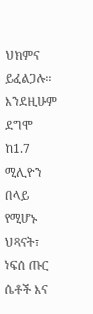ህክምና ይፈልጋሉ፡፡ እንደዚሁም ደግሞ ከ1.7 ሚሊዮን በላይ የሚሆኑ ህጻናት፣ ነፍሰ ጡር ሴቶች እና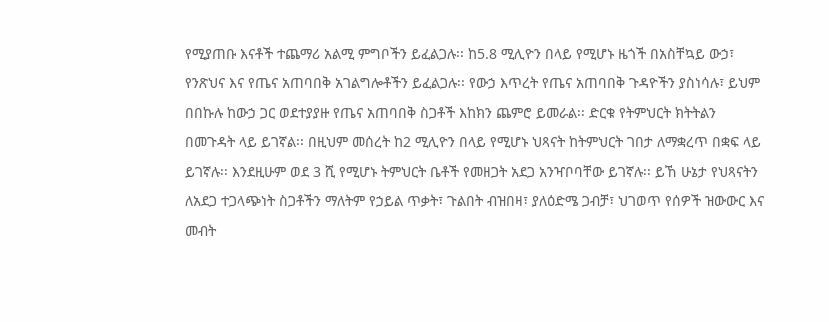የሚያጠቡ እናቶች ተጨማሪ አልሚ ምግቦችን ይፈልጋሉ፡፡ ከ5.8 ሚሊዮን በላይ የሚሆኑ ዜጎች በአስቸኳይ ውኃ፣ የንጽህና እና የጤና አጠባበቅ አገልግሎቶችን ይፈልጋሉ፡፡ የውኃ እጥረት የጤና አጠባበቅ ጉዳዮችን ያስነሳሉ፣ ይህም በበኩሉ ከውኃ ጋር ወደተያያዙ የጤና አጠባበቅ ስጋቶች እከክን ጨምሮ ይመራል፡፡ ድርቁ የትምህርት ክትትልን በመጉዳት ላይ ይገኛል፡፡ በዚህም መሰረት ከ2 ሚሊዮን በላይ የሚሆኑ ህጻናት ከትምህርት ገበታ ለማቋረጥ በቋፍ ላይ ይገኛሉ፡፡ እንደዚሁም ወደ 3 ሺ የሚሆኑ ትምህርት ቤቶች የመዘጋት አደጋ አንዣቦባቸው ይገኛሉ፡፡ ይኸ ሁኔታ የህጻናትን ለአደጋ ተጋላጭነት ስጋቶችን ማለትም የኃይል ጥቃት፣ ጉልበት ብዝበዛ፣ ያለዕድሜ ጋብቻ፣ ህገወጥ የሰዎች ዝውውር እና መብት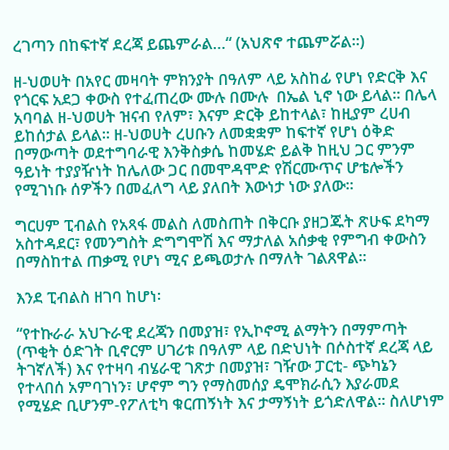ረገጣን በከፍተኛ ደረጃ ይጨምራል…“ (አህጽኖ ተጨምሯል፡፡)

ዘ-ህወሀት በአየር መዛባት ምክንያት በዓለም ላይ አስከፊ የሆነ የድርቅ እና የጎርፍ አደጋ ቀውስ የተፈጠረው ሙሉ በሙሉ  በኤል ኒኖ ነው ይላል፡፡ በሌላ አባባል ዘ-ህወሀት ዝናብ የለም፣ እናም ድርቅ ይከተላል፣ ከዚያም ረሀብ ይከሰታል ይላል፡፡ ዘ-ህወሀት ረሀቡን ለመቋቋም ከፍተኛ የሆነ ዕቅድ በማውጣት ወደተግባራዊ እንቅስቃሴ ከመሄድ ይልቅ ከዚህ ጋር ምንም ዓይነት ተያያዥነት ከሌለው ጋር በመሞዳሞድ የሽርሙጥና ሆቴሎችን የሚገነቡ ሰዎችን በመፈለግ ላይ ያለበት እውነታ ነው ያለው፡፡

ግርሀም ፒብልስ የአጻፋ መልስ ለመስጠት በቅርቡ ያዘጋጁት ጽሁፍ ደካማ አስተዳደር፣ የመንግስት ድግግሞሽ እና ማታለል አሰቃቂ የምግብ ቀውስን በማስከተል ጠቃሚ የሆነ ሚና ይጫወታሉ በማለት ገልጸዋል፡፡

እንደ ፒብልስ ዘገባ ከሆነ፡

“የተኩራራ አህጉራዊ ደረጃን በመያዝ፣ የኢኮኖሚ ልማትን በማምጣት (ጥቂት ዕድገት ቢኖርም ሀገሪቱ በዓለም ላይ በድህነት በሶስተኛ ደረጃ ላይ ትገኛለች) እና የተዛባ ብሄራዊ ገጽታ በመያዝ፣ ገዥው ፓርቲ- ጭካኔን የተላበሰ አምባገነን፣ ሆኖም ግን የማስመሰያ ዴሞክራሲን እያራመደ የሚሄድ ቢሆንም-የፖለቲካ ቁርጠኝነት እና ታማኝነት ይጎድለዋል፡፡ ስለሆነም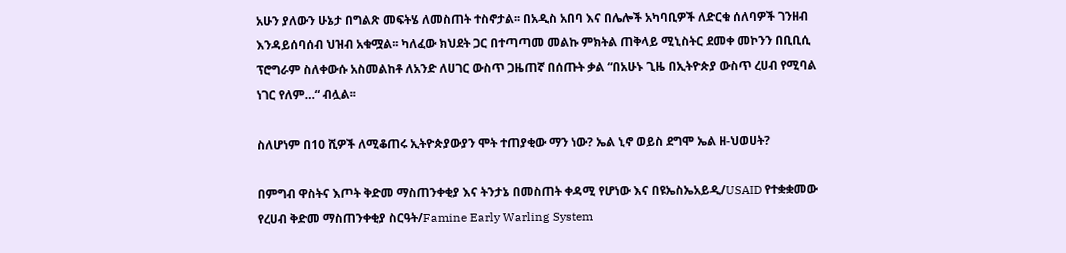አሁን ያለውን ሁኔታ በግልጽ መፍትሄ ለመስጠት ተስኖታል፡፡ በአዲስ አበባ እና በሌሎች አካባቢዎች ለድርቁ ሰለባዎች ገንዘብ እንዳይሰባሰብ ህዝብ አቁሟል፡፡ ካለፈው ክህደት ጋር በተጣጣመ መልኩ ምክትል ጠቅላይ ሚኒስትር ደመቀ መኮንን በቢቢሲ ፕሮግራም ስለቀውሱ አስመልከቶ ለአንድ ለሀገር ውስጥ ጋዜጠኛ በሰጡት ቃል “በአሁኑ ጊዜ በኢትዮጵያ ውስጥ ረሀብ የሚባል ነገር የለም…“ ብሏል፡፡

ስለሆነም በ10 ሺዎች ለሚቆጠሩ ኢትዮጵያውያን ሞት ተጠያቂው ማን ነው? ኤል ኒኖ ወይስ ደግሞ ኤል ዘ-ህወሀት?

በምግብ ዋስትና እጦት ቅድመ ማስጠንቀቂያ እና ትንታኔ በመስጠት ቀዳሚ የሆነው እና በዩኤስኤአይዲ/USAID የተቋቋመው የረሀብ ቅድመ ማስጠንቀቂያ ስርዓት/Famine Early Warling System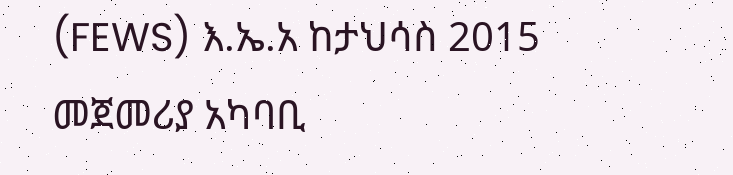(FEWS) እ.ኤ.አ ከታህሳስ 2015 መጀመሪያ አካባቢ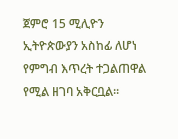ጀምሮ 15 ሚሊዮን ኢትዮጵውያን አስከፊ ለሆነ የምግብ እጥረት ተጋልጠዋል የሚል ዘገባ አቅርቧል፡፡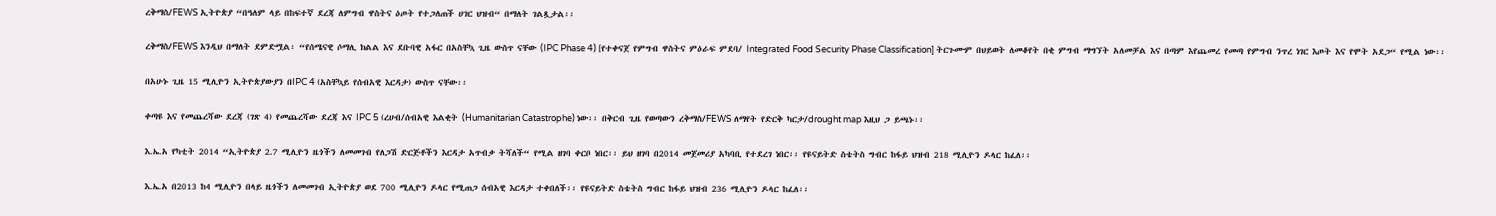ረቅማስ/FEWS ኢትዮጵያ “በዓለም ላይ በከፍተኛ ደረጃ ለምግብ ዋስትና ዕጦት የተጋለጠች ሀገር ህዝብ“ በማለት ገልጿታል፡፡

ረቅማስ/FEWS እንዲህ በማለት ደምድሟል፡ “የሰሜናዊ ሶማሊ ክልል እና ደቡባዊ አፋር በአስቸኳ ጊዜ ውስጥ ናቸው (IPC Phase 4) [የተቀናጀ የምግብ ዋስትና ምዕራፍ ምደባ/ Integrated Food Security Phase Classification] ትርጉሙም በህይወት ለመቆየት በቂ ምግብ ማግኘት አለመቻል እና በጣም እየጨመረ የመጣ የምግብ ንጥረ ነገር እጦት እና የሞት አደጋ“ የሚል ነው፡፡

በአሁኑ ጊዜ 15 ሚሊዮን ኢትዮጵያውያን በIPC 4 (አስቸኳይ የሰብአዊ እርዳታ) ውስጥ ናቸው፡፡

ቀጣዩ እና የመጨረሻው ደረጃ (ገጽ 4) የመጨረሻው ደረጃ እና IPC 5 (ረሀብ/ሰብአዊ እልቂት (Humanitarian Catastrophe) ነው፡፡ በቅርብ ጊዜ የወጣውን ረቅማስ/FEWS ለማየት የድርቅ ካርታ/drought map እዚህ ጋ ይጫኑ፡፡

እ.ኤ.አ የካቲት 2014 “ኢትዮጵያ 2.7 ሚሊዮን ዜጎችን ለመመገብ የለጋሽ ድርጅቶችን እርዳታ አጥብቃ ትሻለች“ የሚል ዘገባ ቀርቦ ነበር፡፡ ይህ ዘገባ በ2014 መጀመሪያ አካባቢ የተደረገ ነበር፡፡ የዩናይትድ ስቴትስ ግብር ከፋይ ህዝብ 218 ሚሊዮን ዶላር ከፈለ፡፡

እ.ኤ.አ በ2013 ከ4 ሚሊዮን በላይ ዜጎችን ለመመገብ ኢትዮጵያ ወደ 700 ሚሊዮን ዶላር የሚጠጋ ሰብአዊ እርዳታ ተቀበለች፡፡ የዩናይትድ ስቴትስ ግብር ከፋይ ህዝብ 236 ሚሊዮን ዶላር ከፈለ፡፡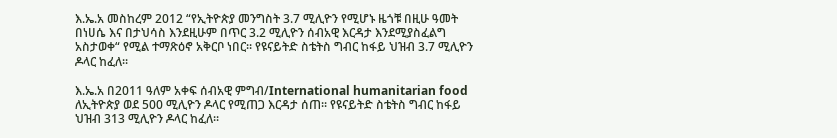እ.ኤ.አ መስከረም 2012 “የኢትዮጵያ መንግስት 3.7 ሚሊዮን የሚሆኑ ዜጎቹ በዚሁ ዓመት በነሀሴ እና በታህሳስ እንደዚሁም በጥር 3.2 ሚሊዮን ሰብአዊ እርዳታ እንደሚያስፈልግ አስታወቀ“ የሚል ተማጽዕኖ አቅርቦ ነበር፡፡ የዩናይትድ ስቴትስ ግብር ከፋይ ህዝብ 3.7 ሚሊዮን ዶላር ከፈለ፡፡

እ.ኤ.አ በ2011 ዓለም አቀፍ ሰብአዊ ምግብ/International humanitarian food ለኢትዮጵያ ወደ 500 ሚሊዮን ዶላር የሚጠጋ እርዳታ ሰጠ፡፡ የዩናይትድ ስቴትስ ግብር ከፋይ ህዝብ 313 ሚሊዮን ዶላር ከፈለ፡፡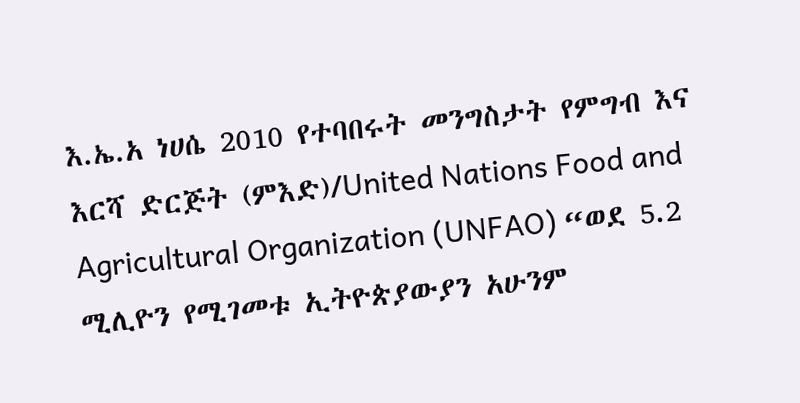እ.ኤ.አ ነሀሴ 2010 የተባበሩት መንግስታት የምግብ እና እርሻ ድርጅት (ምእድ)/United Nations Food and Agricultural Organization (UNFAO) “ወደ 5.2 ሚሊዮን የሚገመቱ ኢትዮጵያውያን አሁንም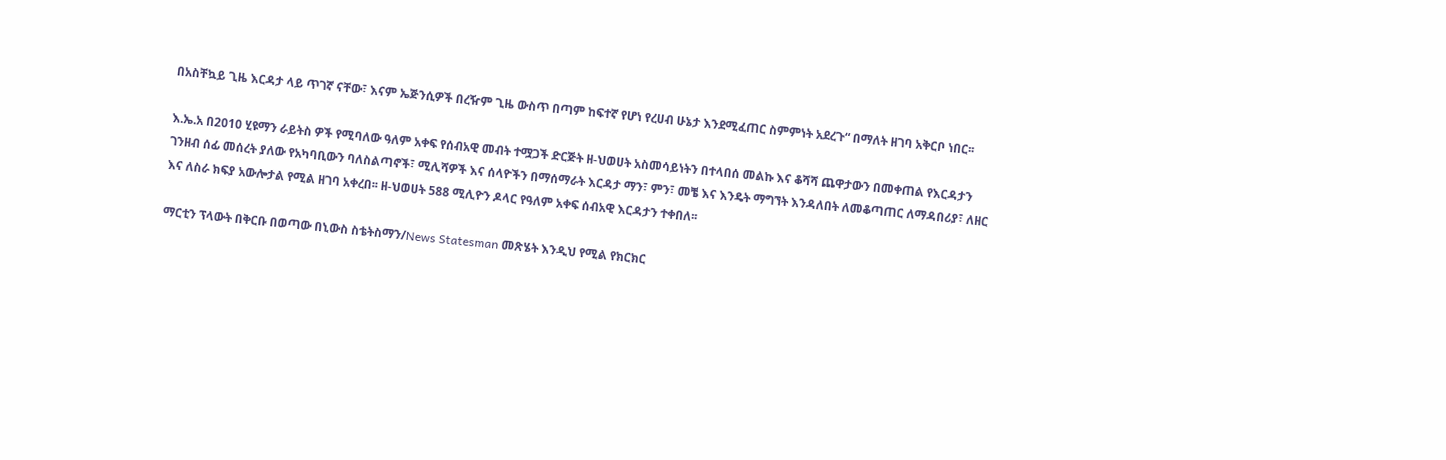በአስቸኳይ ጊዜ እርዳታ ላይ ጥገኛ ናቸው፣ እናም ኤጅንሲዎች በረዥም ጊዜ ውስጥ በጣም ከፍተኛ የሆነ የረሀብ ሁኔታ እንደሚፈጠር ስምምነት አደረጉ“ በማለት ዘገባ አቅርቦ ነበር፡፡

እ.ኤ.አ በ2010 ሂዩማን ራይትስ ዎች የሚባለው ዓለም አቀፍ የሰብአዊ መብት ተሟጋች ድርጅት ዘ-ህወሀት አስመሳይነትን በተላበሰ መልኩ እና ቆሻሻ ጨዋታውን በመቀጠል የእርዳታን ገንዘብ ሰፊ መሰረት ያለው የአካባቢውን ባለስልጣኖች፣ ሚሊሻዎች እና ሰላዮችን በማሰማራት እርዳታ ማን፣ ምን፣ መቼ እና እንዴት ማግኘት እንዳለበት ለመቆጣጠር ለማዳበሪያ፣ ለዘር እና ለስራ ክፍያ አውሎታል የሚል ዘገባ አቀረበ፡፡ ዘ-ህወሀት 588 ሚሊዮን ዶላር የዓለም አቀፍ ሰብአዊ እርዳታን ተቀበለ፡፡

ማርቲን ፕላውት በቅርቡ በወጣው በኒውስ ስቴትስማን/News Statesman መጽሄት እንዲህ የሚል የክርክር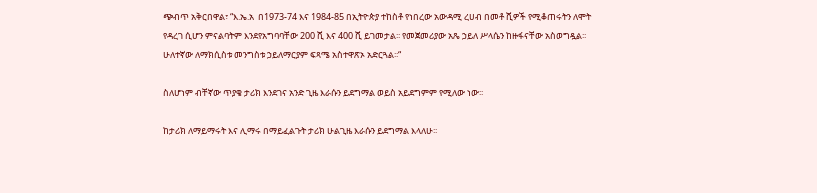ጭብጥ አቅርበዋል፣ “እ.ኤ.አ  በ1973-74 እና 1984-85 በኢትዮጵያ ተከስቶ የነበረው አውዳሚ ረሀብ በመቶ ሺዎች የሚቆጠሩትን ለሞት የዳረገ ሲሆን ምናልባትም እንደየአግባባቸው 200 ሺ እና 400 ሺ ይገመታል፡፡ የመጀመሪያው አጼ ኃይለ ሥላሴን ከዙፋናቸው አስወግዷል፡፡ ሁለተኛው ለማክሲስቱ መንግስቱ ኃይለማርያም ፍጻሜ አስተዋጽኦ አድርጓል፡፡“

ስለሆነም ብቸኛው ጥያቄ ታሪክ እንደገና አንድ ጊዜ እራሱን ይደግማል ወይስ አይደግምም የሚለው ነው፡፡

ከታሪክ ለማይማሩት እና ሊማሩ በማይፈልጉት ታሪክ ሁልጊዜ እራሱን ይደግማል እላለሁ፡፡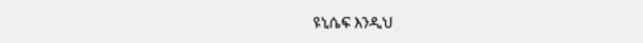ዩኒሴፍ እንዲህ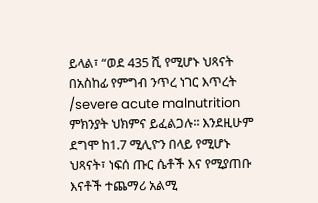ይላል፣ “ወደ 435 ሺ የሚሆኑ ህጻናት በአስከፊ የምግብ ንጥረ ነገር እጥረት /severe acute malnutrition ምክንያት ህክምና ይፈልጋሉ፡፡ እንደዚሁም ደግሞ ከ1.7 ሚሊዮን በላይ የሚሆኑ ህጻናት፣ ነፍሰ ጡር ሴቶች እና የሚያጠቡ እናቶች ተጨማሪ አልሚ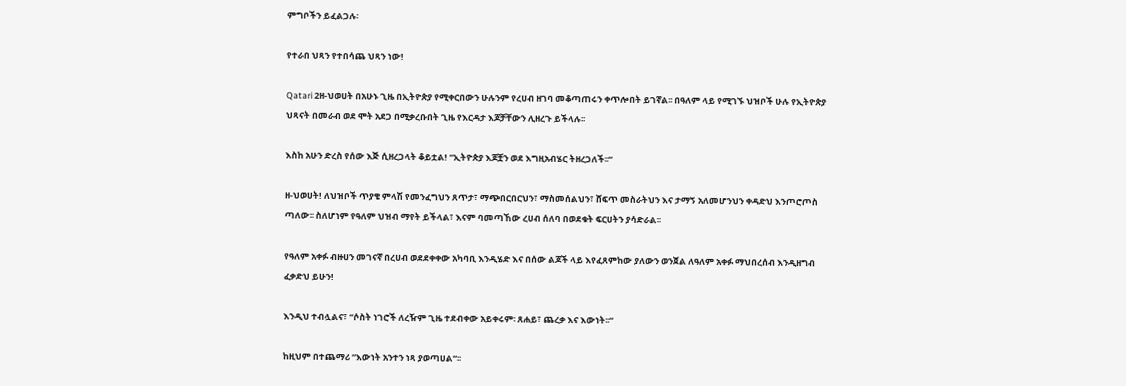ምግቦችን ይፈልጋሉ፡

የተራበ ህጻን የተበሳጨ ህጻን ነው!

Qatari 2ዘ-ህወሀት በአሁኑ ጊዜ በኢትዮጵያ የሚቀርበውን ሁሉንም የረሀብ ዘገባ መቆጣጠሩን ቀጥሎበት ይገኛል፡፡ በዓለም ላይ የሚገኙ ህዝቦች ሁሉ የኢትዮጵያ ህጻናት በመራብ ወደ ሞት አደጋ በሚቃረቡበት ጊዜ የእርዳታ እጆቻቸውን ሊዘረጉ ይችላሉ፡፡

እስከ አሁን ድረስ የሰው እጅ ሲዘረጋላት ቆይቷል! “ኢትዮጵያ እጆቿን ወደ እግዚአብሄር ትዘረጋለች፡፡“

ዘ-ህወሀት! ለህዝቦች ጥያቄ ምላሽ የመንፈግህን ጸጥታ፣ ማጭበርበርህን፣ ማስመሰልህን፣ ሸፍጥ መስራትህን እና ታማኝ አለመሆንህን ቀዳድህ እንጦሮጦስ ጣለው፡፡ ስለሆነም የዓለም ህዝብ ማየት ይችላል፣ እናም ባመጣኸው ረሀብ ሰለባ በወደቁት ፍርሀትን ያሳድራል፡፡

የዓለም አቀፉ ብዙሀን መገናኛ በረሀብ ወደደቀቀው አካባቢ እንዲሄድ እና በሰው ልጆች ላይ እየፈጸምከው ያለውን ወንጀል ለዓለም አቀፉ ማህበረሰብ እንዲዘግብ ፈቃድህ ይሁን!

እንዲህ ተብሏልና፣ “ሶስት ነገሮች ለረዥም ጊዜ ተደብቀው አይቀሩም፡ ጸሐይ፣ ጨረቃ እና እውነት፡፡“

ከዚህም በተጨማሪ “እውነት አንተን ነጻ ያወጣሀል“፡፡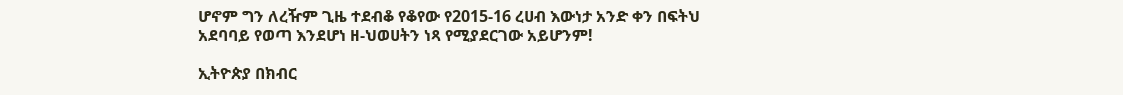ሆኖም ግን ለረዥም ጊዜ ተደብቆ የቆየው የ2015-16 ረሀብ እውነታ አንድ ቀን በፍትህ አደባባይ የወጣ እንደሆነ ዘ-ህወሀትን ነጻ የሚያደርገው አይሆንም!

ኢትዮጵያ በክብር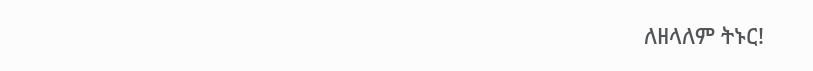ለዘላለም ትኑር!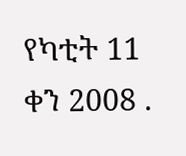የካቲት 11 ቀን 2008 .